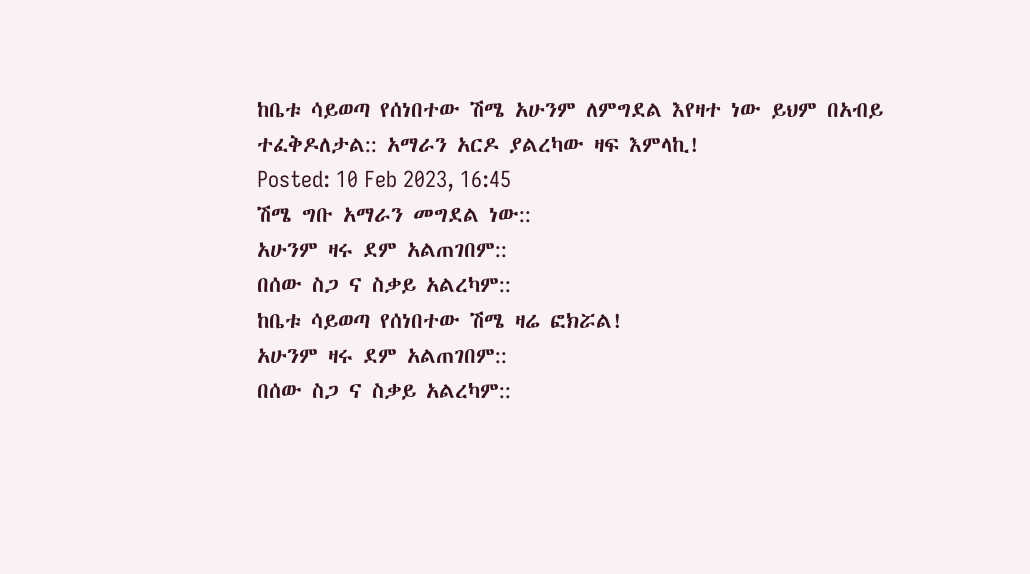ከቤቱ ሳይወጣ የሰነበተው ሽሜ አሁንም ለምግደል እየዛተ ነው ይህም በአብይ ተፈቅዶለታል:: አማራን አርዶ ያልረካው ዛፍ እምላኪ!
Posted: 10 Feb 2023, 16:45
ሽሜ ግቡ አማራን መግደል ነው::
አሁንም ዛሩ ደም አልጠገበም::
በሰው ስጋ ና ስቃይ አልረካም::
ከቤቱ ሳይወጣ የሰነበተው ሽሜ ዛሬ ፎክሯል!
አሁንም ዛሩ ደም አልጠገበም::
በሰው ስጋ ና ስቃይ አልረካም::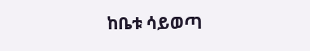ከቤቱ ሳይወጣ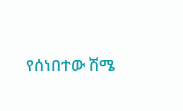የሰነበተው ሽሜ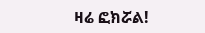ዛሬ ፎክሯል!